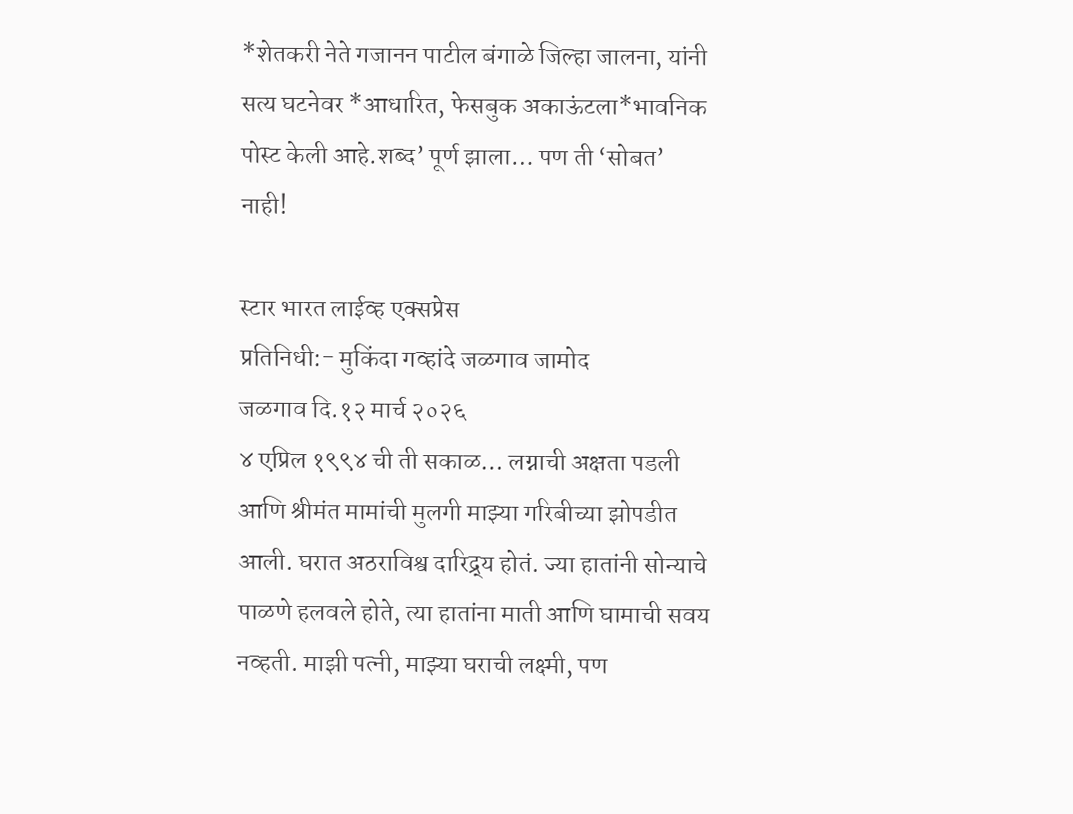*शेतकरी नेते गजानन पाटील बंगाळे जिल्हा जालना, यांनी सत्य घटनेवर *आधारित, फेसबुक अकाऊंटला*भावनिक पोस्ट केली आहे.शब्द’ पूर्ण झाला… पण ती ‘सोबत’ नाही!

स्टार भारत लाईव्ह एक्सप्रेस
प्रतिनिधी:- मुकिंदा गव्हांदे जळगाव जामोद
जळगाव दि.१२ मार्च २०२६
४ एप्रिल १९९४ ची ती सकाळ… लग्नाची अक्षता पडली आणि श्रीमंत मामांची मुलगी माझ्या गरिबीच्या झोपडीत आली. घरात अठराविश्व दारिद्र्य होतं. ज्या हातांनी सोन्याचे पाळणे हलवले होते, त्या हातांना माती आणि घामाची सवय नव्हती. माझी पत्नी, माझ्या घराची लक्ष्मी, पण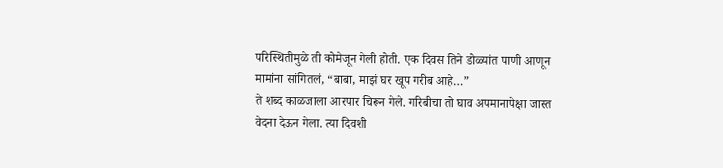परिस्थितीमुळे ती कोमेजून गेली होती. एक दिवस तिने डोळ्यांत पाणी आणून मामांना सांगितलं, “बाबा, माझं घर खूप गरीब आहे…”
ते शब्द काळजाला आरपार चिरून गेले. गरिबीचा तो घाव अपमानापेक्षा जास्त वेदना देऊन गेला. त्या दिवशी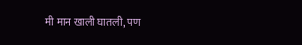मी मान खाली घातली, पण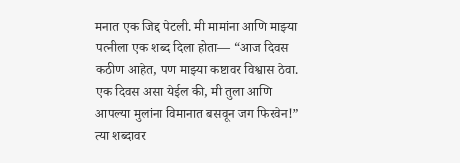मनात एक जिद्द पेटली. मी मामांना आणि माझ्या पत्नीला एक शब्द दिला होता— “आज दिवस कठीण आहेत, पण माझ्या कष्टावर विश्वास ठेवा. एक दिवस असा येईल की, मी तुला आणि आपल्या मुलांना विमानात बसवून जग फिरवेन!”
त्या शब्दावर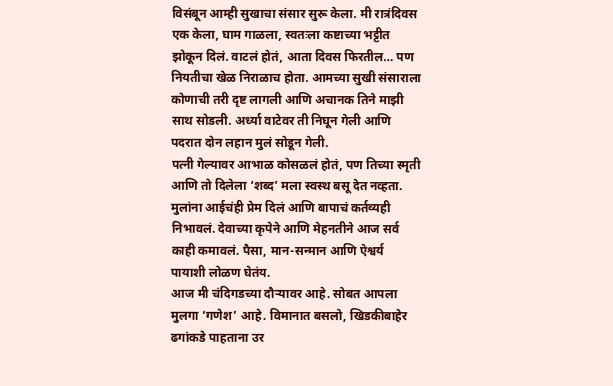विसंबून आम्ही सुखाचा संसार सुरू केला. मी रात्रंदिवस एक केला, घाम गाळला, स्वतःला कष्टाच्या भट्टीत झोकून दिलं. वाटलं होतं, आता दिवस फिरतील… पण नियतीचा खेळ निराळाच होता. आमच्या सुखी संसाराला कोणाची तरी दृष्ट लागली आणि अचानक तिने माझी साथ सोडली. अर्ध्या वाटेवर ती निघून गेली आणि पदरात दोन लहान मुलं सोडून गेली.
पत्नी गेल्यावर आभाळ कोसळलं होतं, पण तिच्या स्मृती आणि तो दिलेला ‘शब्द’ मला स्वस्थ बसू देत नव्हता. मुलांना आईचंही प्रेम दिलं आणि बापाचं कर्तव्यही निभावलं. देवाच्या कृपेने आणि मेहनतीने आज सर्व काही कमावलं. पैसा, मान-सन्मान आणि ऐश्वर्य पायाशी लोळण घेतंय.
आज मी चंदिगडच्या दौऱ्यावर आहे. सोबत आपला मुलगा ‘गणेश’ आहे. विमानात बसलो, खिडकीबाहेर ढगांकडे पाहताना उर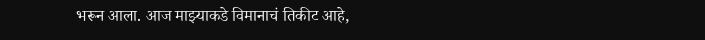भरून आला. आज माझ्याकडे विमानाचं तिकीट आहे,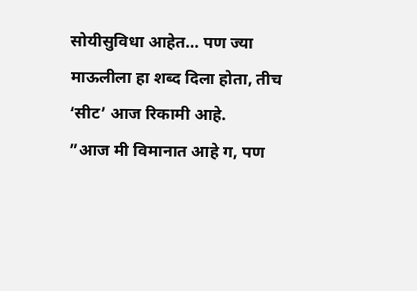सोयीसुविधा आहेत… पण ज्या माऊलीला हा शब्द दिला होता, तीच ‘सीट’ आज रिकामी आहे.
”आज मी विमानात आहे ग, पण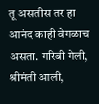तू असतीस तर हा आनंद काही वेगळाच असता. गरिबी गेली, श्रीमंती आली,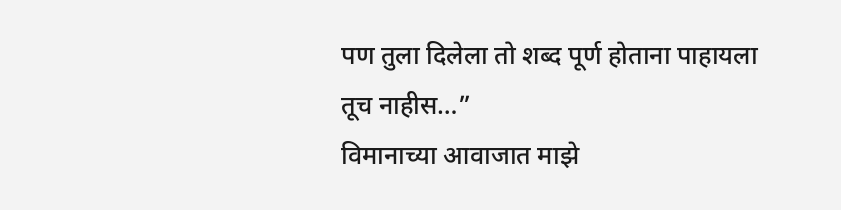पण तुला दिलेला तो शब्द पूर्ण होताना पाहायला तूच नाहीस…”
विमानाच्या आवाजात माझे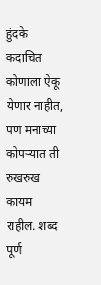हुंदके कदाचित कोणाला ऐकू येणार नाहीत, पण मनाच्या कोपऱ्यात ती रुखरुख कायम राहील. शब्द पूर्ण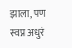झाला, पण स्वप्न अधुरं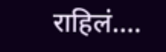राहिलं….